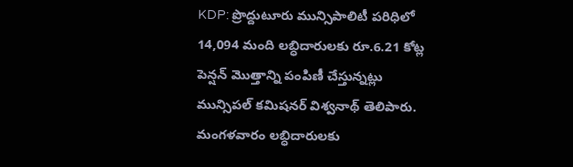KDP: ప్రొద్దుటూరు మున్సిపాలిటీ పరిధిలో 14,094 మంది లబ్ధిదారులకు రూ.6.21 కోట్ల పెన్షన్ మొత్తాన్ని పంపిణీ చేస్తున్నట్లు మున్సిపల్ కమిషనర్ విశ్వనాథ్ తెలిపారు. మంగళవారం లబ్ధిదారులకు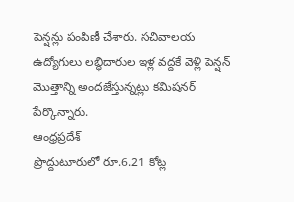పెన్షన్లు పంపిణీ చేశారు. సచివాలయ ఉద్యోగులు లబ్ధిదారుల ఇళ్ల వద్దకే వెళ్లి పెన్షన్ మొత్తాన్ని అందజేస్తున్నట్లు కమిషనర్ పేర్కొన్నారు.
ఆంధ్రప్రదేశ్
ప్రొద్దుటూరులో రూ.6.21 కోట్ల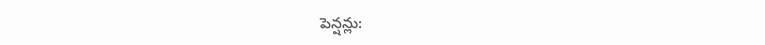పెన్షన్లు: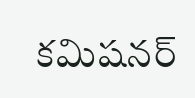కమిషనర్